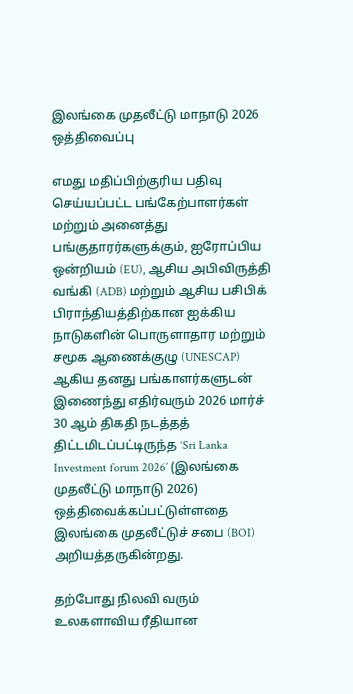இலங்கை முதலீட்டு மாநாடு 2026 ஒத்திவைப்பு

எமது மதிப்பிற்குரிய பதிவு செய்யப்பட்ட பங்கேற்பாளர்கள் மற்றும் அனைத்து பங்குதாரர்களுக்கும், ஐரோப்பிய ஒன்றியம் (EU), ஆசிய அபிவிருத்தி வங்கி (ADB) மற்றும் ஆசிய பசிபிக் பிராந்தியத்திற்கான ஐக்கிய நாடுகளின் பொருளாதார மற்றும் சமூக ஆணைக்குழு (UNESCAP) ஆகிய தனது பங்காளர்களுடன் இணைந்து எதிர்வரும் 2026 மார்ச் 30 ஆம் திகதி நடத்தத் திட்டமிடப்பட்டிருந்த ‘Sri Lanka Investment forum 2026’ (இலங்கை முதலீட்டு மாநாடு 2026) ஒத்திவைக்கப்பட்டுள்ளதை இலங்கை முதலீட்டுச் சபை (BOI) அறியத்தருகின்றது.

தற்போது நிலவி வரும் உலகளாவிய ரீதியான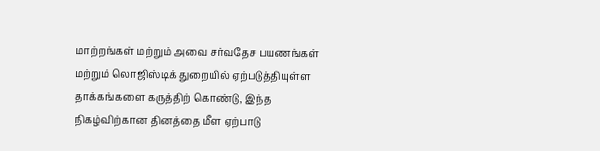மாற்றங்கள் மற்றும் அவை சர்வதேச பயணங்கள் மற்றும் லொஜிஸ்டிக் துறையில் ஏற்படுத்தியுள்ள தாக்கங்களை கருத்திற் கொண்டு, இந்த நிகழ்விற்கான தினத்தை மீள ஏற்பாடு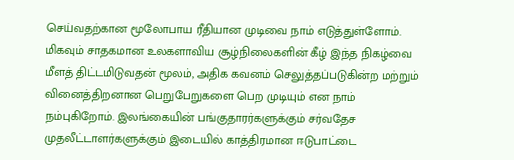செய்வதற்கான மூலோபாய ரீதியான முடிவை நாம் எடுத்துள்ளோம். மிகவும் சாதகமான உலகளாவிய சூழ்நிலைகளின் கீழ் இந்த நிகழ்வை மீளத் திட்டமிடுவதன் மூலம், அதிக கவனம் செலுத்தப்படுகின்ற மற்றும் வினைத்திறனான பெறுபேறுகளை பெற முடியும் என நாம் நம்புகிறோம். இலங்கையின் பங்குதாரர்களுக்கும் சர்வதேச முதலீட்டாளர்களுக்கும் இடையில் காத்திரமான ஈடுபாட்டை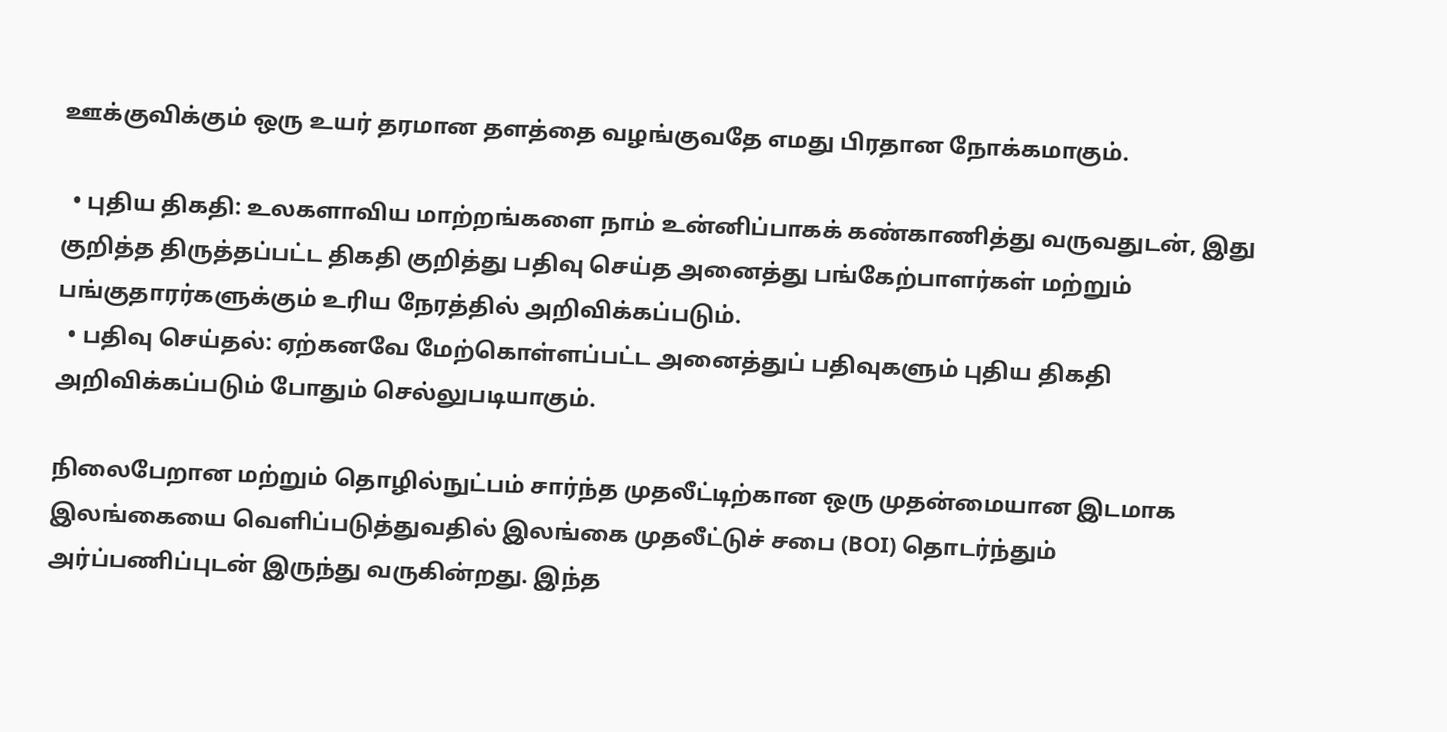ஊக்குவிக்கும் ஒரு உயர் தரமான தளத்தை வழங்குவதே எமது பிரதான நோக்கமாகும்.

  • புதிய திகதி: உலகளாவிய மாற்றங்களை நாம் உன்னிப்பாகக் கண்காணித்து வருவதுடன், இது குறித்த திருத்தப்பட்ட திகதி குறித்து பதிவு செய்த அனைத்து பங்கேற்பாளர்கள் மற்றும் பங்குதாரர்களுக்கும் உரிய நேரத்தில் அறிவிக்கப்படும்.
  • பதிவு செய்தல்: ஏற்கனவே மேற்கொள்ளப்பட்ட அனைத்துப் பதிவுகளும் புதிய திகதி அறிவிக்கப்படும் போதும் செல்லுபடியாகும்.

நிலைபேறான மற்றும் தொழில்நுட்பம் சார்ந்த முதலீட்டிற்கான ஒரு முதன்மையான இடமாக இலங்கையை வெளிப்படுத்துவதில் இலங்கை முதலீட்டுச் சபை (BOI) தொடர்ந்தும் அர்ப்பணிப்புடன் இருந்து வருகின்றது. இந்த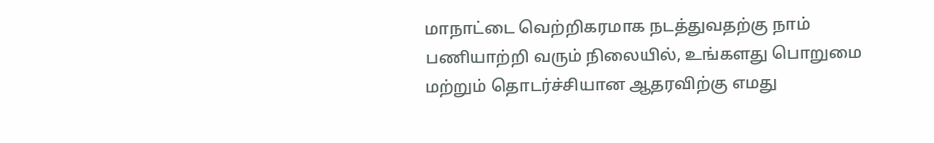மாநாட்டை வெற்றிகரமாக நடத்துவதற்கு நாம் பணியாற்றி வரும் நிலையில், உங்களது பொறுமை மற்றும் தொடர்ச்சியான ஆதரவிற்கு எமது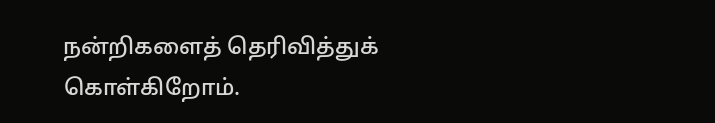நன்றிகளைத் தெரிவித்துக் கொள்கிறோம்.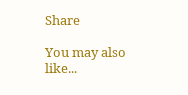Share

You may also like...